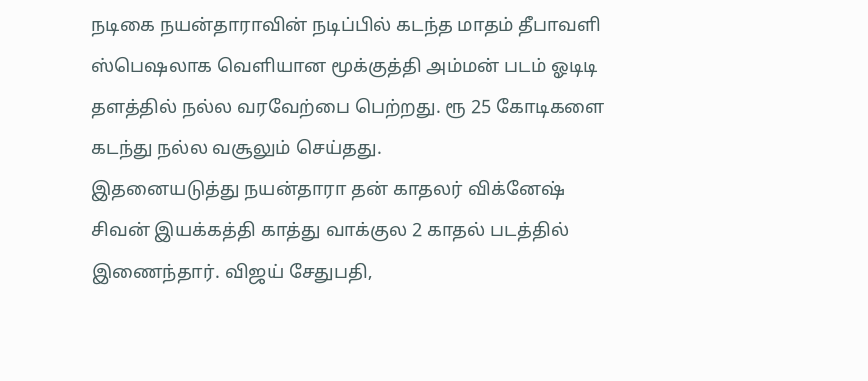நடிகை நயன்தாராவின் நடிப்பில் கடந்த மாதம் தீபாவளி ஸ்பெஷலாக வெளியான மூக்குத்தி அம்மன் படம் ஓடிடி தளத்தில் நல்ல வரவேற்பை பெற்றது. ரூ 25 கோடிகளை கடந்து நல்ல வசூலும் செய்தது.
இதனையடுத்து நயன்தாரா தன் காதலர் விக்னேஷ் சிவன் இயக்கத்தி காத்து வாக்குல 2 காதல் படத்தில் இணைந்தார். விஜய் சேதுபதி,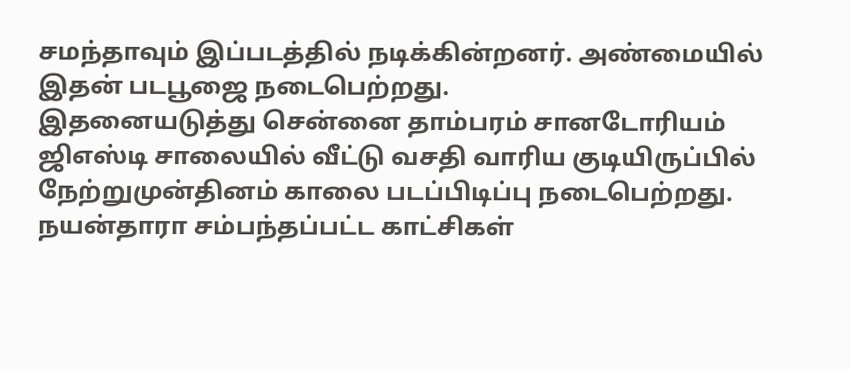சமந்தாவும் இப்படத்தில் நடிக்கின்றனர். அண்மையில் இதன் படபூஜை நடைபெற்றது.
இதனையடுத்து சென்னை தாம்பரம் சானடோரியம் ஜிஎஸ்டி சாலையில் வீட்டு வசதி வாரிய குடியிருப்பில் நேற்றுமுன்தினம் காலை படப்பிடிப்பு நடைபெற்றது.
நயன்தாரா சம்பந்தப்பட்ட காட்சிகள்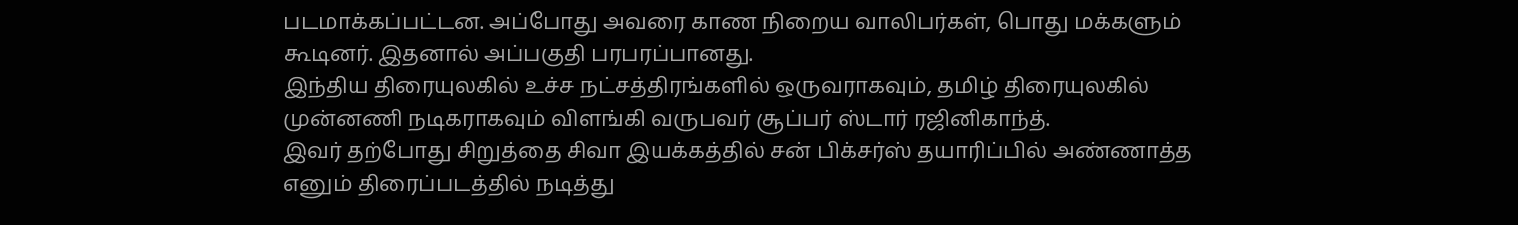படமாக்கப்பட்டன. அப்போது அவரை காண நிறைய வாலிபர்கள், பொது மக்களும் கூடினர். இதனால் அப்பகுதி பரபரப்பானது.
இந்திய திரையுலகில் உச்ச நட்சத்திரங்களில் ஒருவராகவும், தமிழ் திரையுலகில் முன்னணி நடிகராகவும் விளங்கி வருபவர் சூப்பர் ஸ்டார் ரஜினிகாந்த்.
இவர் தற்போது சிறுத்தை சிவா இயக்கத்தில் சன் பிக்சர்ஸ் தயாரிப்பில் அண்ணாத்த எனும் திரைப்படத்தில் நடித்து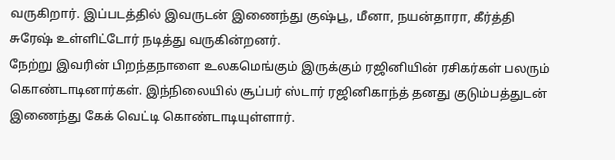வருகிறார். இப்படத்தில் இவருடன் இணைந்து குஷ்பூ, மீனா, நயன்தாரா, கீர்த்தி சுரேஷ் உள்ளிட்டோர் நடித்து வருகின்றனர்.
நேற்று இவரின் பிறந்தநாளை உலகமெங்கும் இருக்கும் ரஜினியின் ரசிகர்கள் பலரும் கொண்டாடினார்கள். இந்நிலையில் சூப்பர் ஸ்டார் ரஜினிகாந்த் தனது குடும்பத்துடன் இணைந்து கேக் வெட்டி கொண்டாடியுள்ளார்.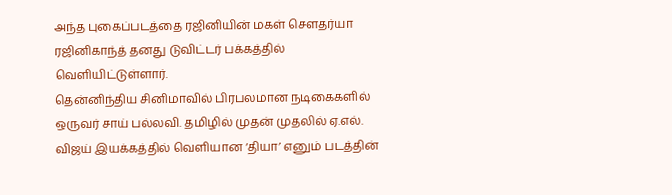அந்த புகைப்படத்தை ரஜினியின் மகள் சௌதர்யா ரஜினிகாந்த் தனது டுவிட்டர் பக்கத்தில் வெளியிட்டுள்ளார்.
தென்னிந்திய சினிமாவில் பிரபலமான நடிகைகளில் ஒருவர் சாய் பல்லவி. தமிழில் முதன் முதலில் ஏ.எல். விஜய் இயக்கத்தில் வெளியான ‘தியா’ எனும் படத்தின்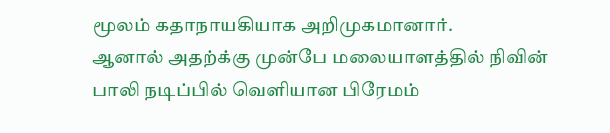மூலம் கதாநாயகியாக அறிமுகமானார்.
ஆனால் அதற்க்கு முன்பே மலையாளத்தில் நிவின் பாலி நடிப்பில் வெளியான பிரேமம்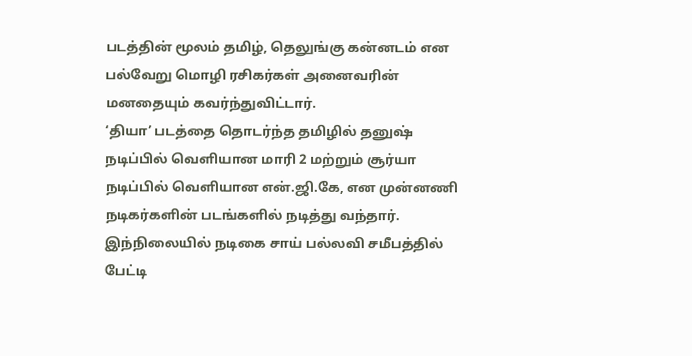படத்தின் மூலம் தமிழ், தெலுங்கு கன்னடம் என பல்வேறு மொழி ரசிகர்கள் அனைவரின் மனதையும் கவர்ந்துவிட்டார்.
‘தியா’ படத்தை தொடர்ந்த தமிழில் தனுஷ் நடிப்பில் வெளியான மாரி 2 மற்றும் சூர்யா நடிப்பில் வெளியான என்.ஜி.கே, என முன்னணி நடிகர்களின் படங்களில் நடித்து வந்தார்.
இந்நிலையில் நடிகை சாய் பல்லவி சமீபத்தில் பேட்டி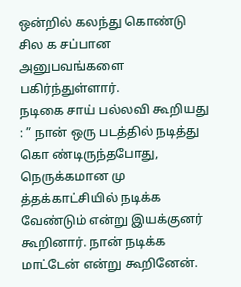ஒன்றில் கலந்து கொண்டு சில க சப்பான அனுபவங்களை பகிர்ந்துள்ளார்.
நடிகை சாய் பல்லவி கூறியது : ” நான் ஒரு படத்தில் நடித்து கொ ண்டிருந்தபோது, நெருக்கமான மு த்தக்காட்சியில் நடிக்க வேண்டும் என்று இயக்குனர் கூறினார். நான் நடிக்க மாட்டேன் என்று கூறினேன்.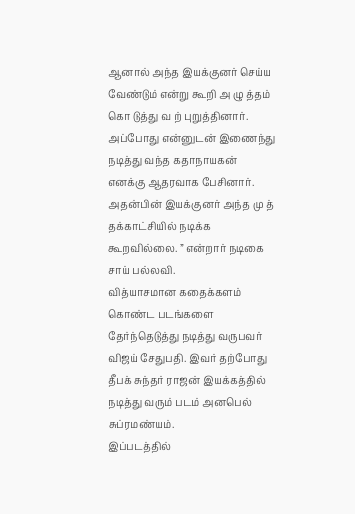ஆனால் அந்த இயக்குனர் செய்ய வேண்டும் என்று கூறி அ ழு த்தம் கொ டுத்து வ ற் புறுத்தினார். அப்போது என்னுடன் இணைந்து நடித்து வந்த கதாநாயகன் எனக்கு ஆதரவாக பேசினார். அதன்பின் இயக்குனர் அந்த மு த் தக்காட்சியில் நடிக்க கூறவில்லை. ” என்றார் நடிகை சாய் பல்லவி.
வித்யாசமான கதைக்களம் கொண்ட படங்களை தேர்ந்தெடுத்து நடித்து வருபவர் விஜய் சேதுபதி. இவர் தற்போது தீபக் சுந்தர் ராஜன் இயக்கத்தில் நடித்து வரும் படம் அனபெல் சுப்ரமண்யம்.
இப்படத்தில்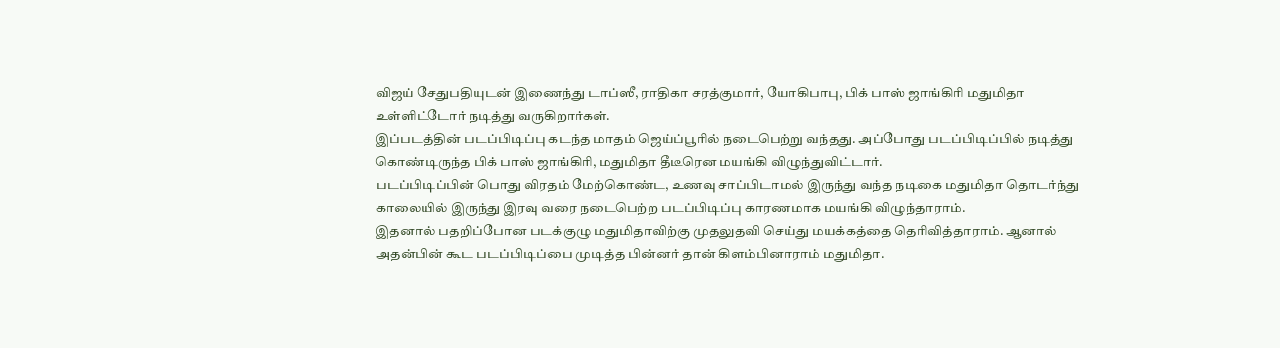விஜய் சேதுபதியுடன் இணைந்து டாப்ஸீ, ராதிகா சரத்குமார், யோகிபாபு, பிக் பாஸ் ஜாங்கிரி மதுமிதா உள்ளிட்டோர் நடித்து வருகிறார்கள்.
இப்படத்தின் படப்பிடிப்பு கடந்த மாதம் ஜெய்ப்பூரில் நடைபெற்று வந்தது. அப்போது படப்பிடிப்பில் நடித்து கொண்டிருந்த பிக் பாஸ் ஜாங்கிரி, மதுமிதா தீடீரென மயங்கி விழுந்துவிட்டார்.
படப்பிடிப்பின் பொது விரதம் மேற்கொண்ட, உணவு சாப்பிடாமல் இருந்து வந்த நடிகை மதுமிதா தொடர்ந்து காலையில் இருந்து இரவு வரை நடைபெற்ற படப்பிடிப்பு காரணமாக மயங்கி விழுந்தாராம்.
இதனால் பதறிப்போன படக்குழு மதுமிதாவிற்கு முதலுதவி செய்து மயக்கத்தை தெரிவித்தாராம். ஆனால் அதன்பின் கூட படப்பிடிப்பை முடித்த பின்னர் தான் கிளம்பினாராம் மதுமிதா.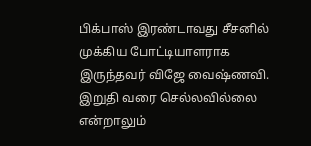பிக்பாஸ் இரண்டாவது சீசனில் முக்கிய போட்டியாளராக இருந்தவர் விஜே வைஷ்ணவி. இறுதி வரை செல்லவில்லை என்றாலும்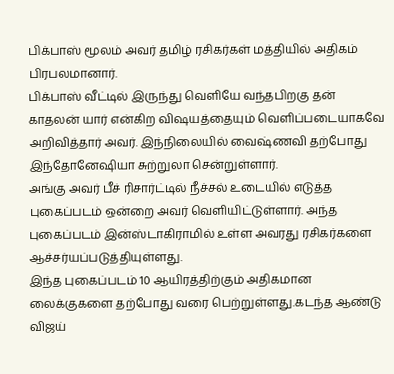பிக்பாஸ் மூலம் அவர் தமிழ் ரசிகர்கள் மத்தியில் அதிகம் பிரபலமானார்.
பிக்பாஸ் வீட்டில் இருந்து வெளியே வந்தபிறகு தன் காதலன் யார் என்கிற விஷயத்தையும் வெளிப்படையாகவே அறிவித்தார் அவர். இந்நிலையில் வைஷ்ணவி தற்போது இந்தோனேஷியா சுற்றுலா சென்றுள்ளார்.
அங்கு அவர் பீச் ரிசார்ட்டில் நீச்சல் உடையில் எடுத்த புகைப்படம் ஒன்றை அவர் வெளியிட்டுள்ளார். அந்த புகைப்படம் இன்ஸ்டாகிராமில் உள்ள அவரது ரசிகர்களை ஆச்சர்யப்படுத்தியுள்ளது.
இந்த புகைப்படம் 10 ஆயிரத்திற்கும் அதிகமான லைக்குகளை தற்போது வரை பெற்றுள்ளது.கடந்த ஆண்டு விஜய்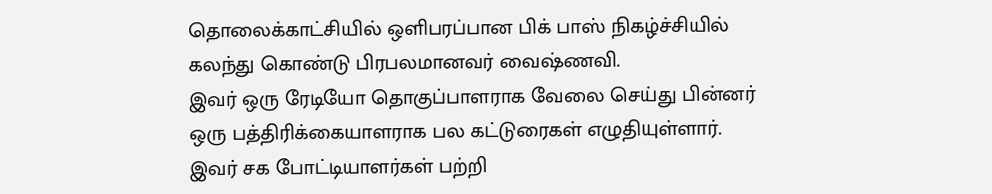தொலைக்காட்சியில் ஒளிபரப்பான பிக் பாஸ் நிகழ்ச்சியில் கலந்து கொண்டு பிரபலமானவர் வைஷ்ணவி.
இவர் ஒரு ரேடியோ தொகுப்பாளராக வேலை செய்து பின்னர் ஒரு பத்திரிக்கையாளராக பல கட்டுரைகள் எழுதியுள்ளார். இவர் சக போட்டியாளர்கள் பற்றி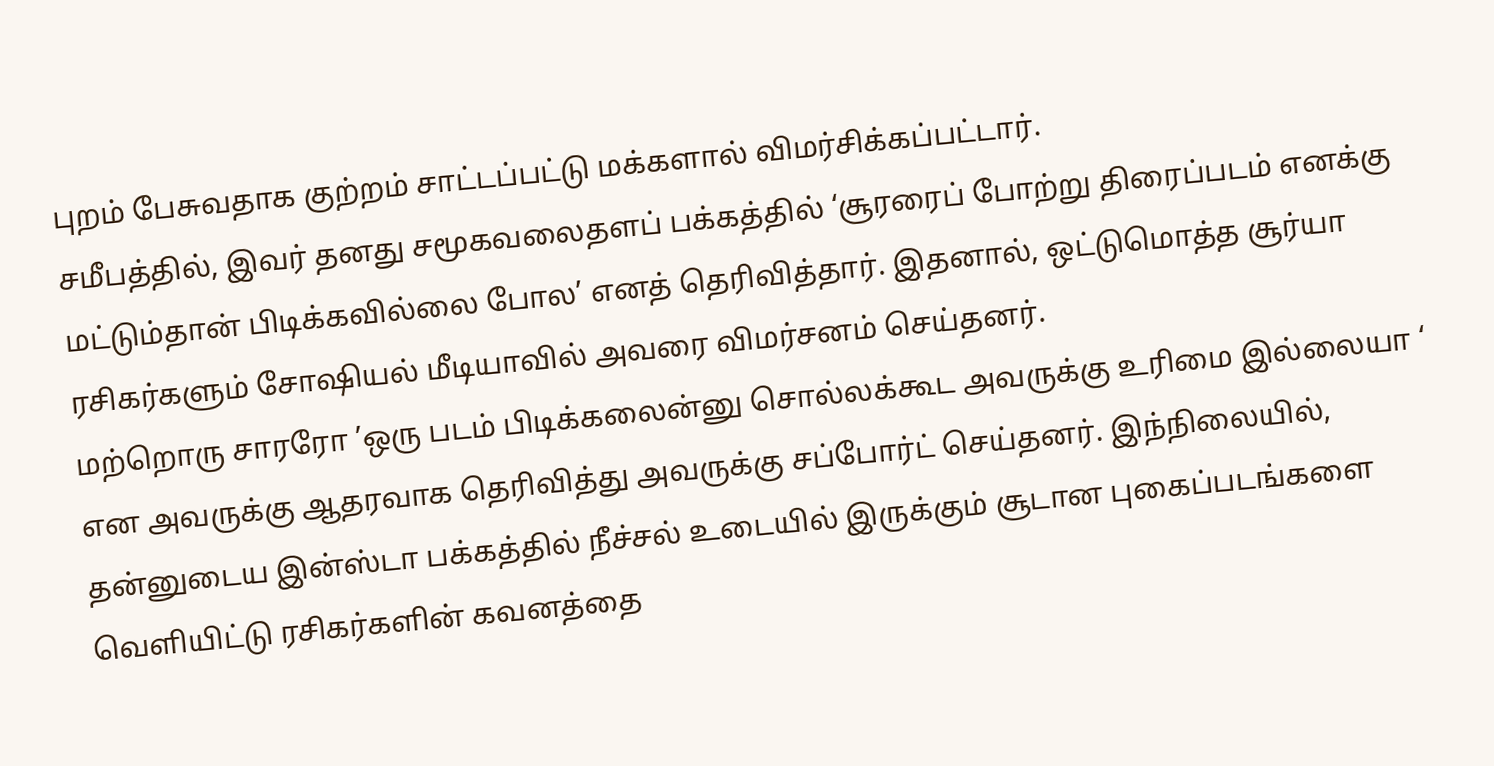புறம் பேசுவதாக குற்றம் சாட்டப்பட்டு மக்களால் விமர்சிக்கப்பட்டார்.
சமீபத்தில், இவர் தனது சமூகவலைதளப் பக்கத்தில் ‘சூரரைப் போற்று திரைப்படம் எனக்கு மட்டும்தான் பிடிக்கவில்லை போல’ எனத் தெரிவித்தார். இதனால், ஒட்டுமொத்த சூர்யா ரசிகர்களும் சோஷியல் மீடியாவில் அவரை விமர்சனம் செய்தனர்.
மற்றொரு சாரரோ ’ஒரு படம் பிடிக்கலைன்னு சொல்லக்கூட அவருக்கு உரிமை இல்லையா ‘ என அவருக்கு ஆதரவாக தெரிவித்து அவருக்கு சப்போர்ட் செய்தனர். இந்நிலையில், தன்னுடைய இன்ஸ்டா பக்கத்தில் நீச்சல் உடையில் இருக்கும் சூடான புகைப்படங்களை வெளியிட்டு ரசிகர்களின் கவனத்தை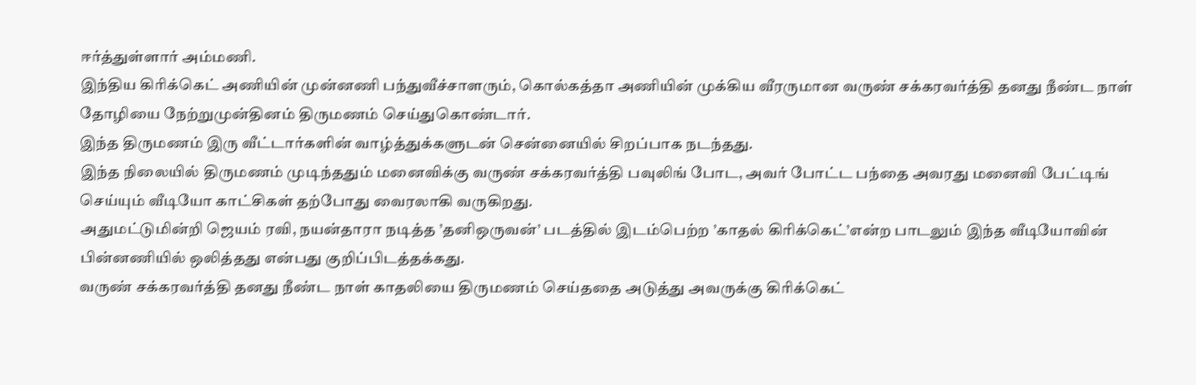ஈர்த்துள்ளார் அம்மணி.
இந்திய கிரிக்கெட் அணியின் முன்னணி பந்துவீச்சாளரும், கொல்கத்தா அணியின் முக்கிய வீரருமான வருண் சக்கரவர்த்தி தனது நீண்ட நாள் தோழியை நேற்றுமுன்தினம் திருமணம் செய்துகொண்டார்.
இந்த திருமணம் இரு வீட்டார்களின் வாழ்த்துக்களுடன் சென்னையில் சிறப்பாக நடந்தது.
இந்த நிலையில் திருமணம் முடிந்ததும் மனைவிக்கு வருண் சக்கரவர்த்தி பவுலிங் போட, அவர் போட்ட பந்தை அவரது மனைவி பேட்டிங் செய்யும் வீடியோ காட்சிகள் தற்போது வைரலாகி வருகிறது.
அதுமட்டுமின்றி ஜெயம் ரவி, நயன்தாரா நடித்த ’தனிஒருவன்’ படத்தில் இடம்பெற்ற ’காதல் கிரிக்கெட்’என்ற பாடலும் இந்த வீடியோவின் பின்னணியில் ஒலித்தது என்பது குறிப்பிடத்தக்கது.
வருண் சக்கரவர்த்தி தனது நீண்ட நாள் காதலியை திருமணம் செய்ததை அடுத்து அவருக்கு கிரிக்கெட்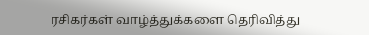ரசிகர்கள் வாழ்த்துக்களை தெரிவித்து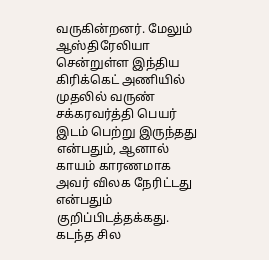வருகின்றனர். மேலும் ஆஸ்திரேலியா சென்றுள்ள இந்திய கிரிக்கெட் அணியில் முதலில் வருண் சக்கரவர்த்தி பெயர் இடம் பெற்று இருந்தது என்பதும், ஆனால் காயம் காரணமாக அவர் விலக நேரிட்டது என்பதும் குறிப்பிடத்தக்கது.
கடந்த சில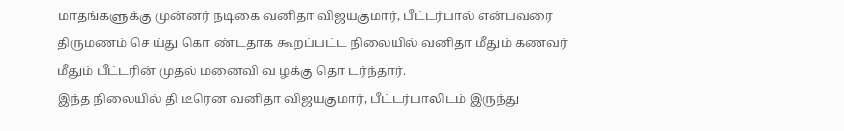மாதங்களுக்கு முன்னர் நடிகை வனிதா விஜயகுமார், பீட்டர்பால் என்பவரை திருமணம் செ ய்து கொ ண்டதாக கூறப்பட்ட நிலையில் வனிதா மீதும் கணவர் மீதும் பீட்டரின் முதல் மனைவி வ ழக்கு தொ டர்ந்தார்.
இந்த நிலையில் தி டீரென வனிதா விஜயகுமார், பீட்டர்பாலிடம் இருந்து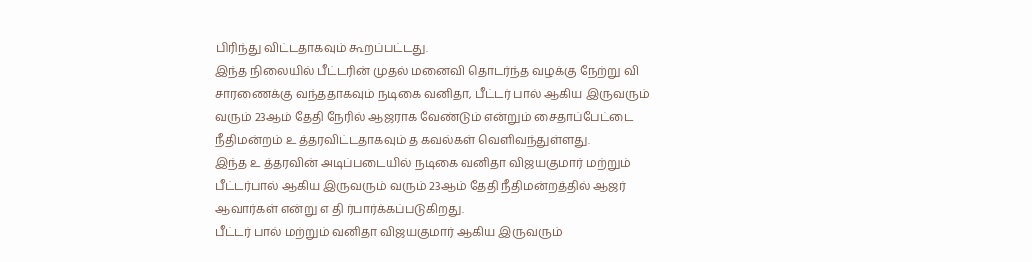பிரிந்து விட்டதாகவும் கூறப்பட்டது.
இந்த நிலையில் பீட்டரின் முதல் மனைவி தொடர்ந்த வழக்கு நேற்று வி சாரணைக்கு வந்ததாகவும் நடிகை வனிதா, பீட்டர் பால் ஆகிய இருவரும் வரும் 23ஆம் தேதி நேரில் ஆஜராக வேண்டும் என்றும் சைதாப்பேட்டை நீதிமன்றம் உ த்தரவிட்டதாகவும் த கவல்கள் வெளிவந்துள்ளது.
இந்த உ த்தரவின் அடிப்படையில் நடிகை வனிதா விஜயகுமார் மற்றும் பீட்டர்பால் ஆகிய இருவரும் வரும் 23ஆம் தேதி நீதிமன்றத்தில் ஆஜர் ஆவார்கள் என்று எ தி ர்பார்க்கப்படுகிறது.
பீட்டர் பால் மற்றும் வனிதா விஜயகுமார் ஆகிய இருவரும்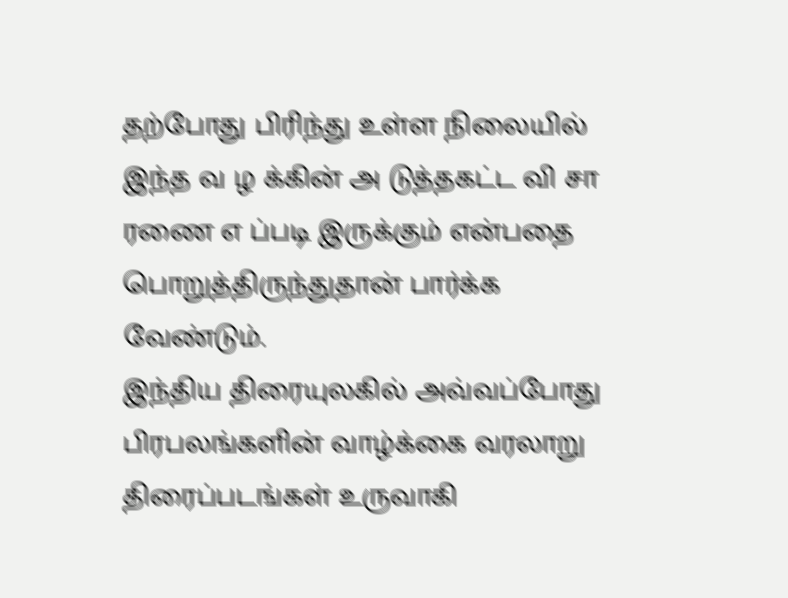தற்போது பிரிந்து உள்ள நிலையில் இந்த வ ழ க்கின் அ டுத்தகட்ட வி சா ரணை எ ப்படி இருக்கும் என்பதை பொறுத்திருந்துதான் பார்க்க வேண்டும்.
இந்திய திரையுலகில் அவ்வப்போது பிரபலங்களின் வாழ்க்கை வரலாறு திரைப்படங்கள் உருவாகி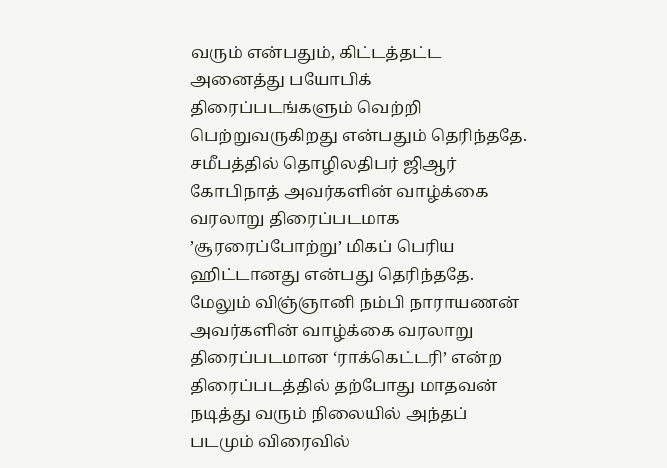வரும் என்பதும், கிட்டத்தட்ட அனைத்து பயோபிக் திரைப்படங்களும் வெற்றி பெற்றுவருகிறது என்பதும் தெரிந்ததே.
சமீபத்தில் தொழிலதிபர் ஜிஆர் கோபிநாத் அவர்களின் வாழ்க்கை வரலாறு திரைப்படமாக ’சூரரைப்போற்று’ மிகப் பெரிய ஹிட்டானது என்பது தெரிந்ததே.
மேலும் விஞ்ஞானி நம்பி நாராயணன் அவர்களின் வாழ்க்கை வரலாறு திரைப்படமான ‘ராக்கெட்டரி’ என்ற திரைப்படத்தில் தற்போது மாதவன் நடித்து வரும் நிலையில் அந்தப் படமும் விரைவில்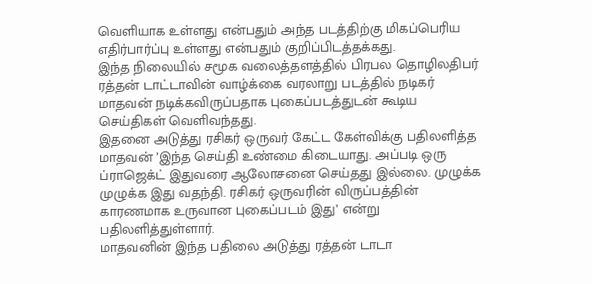வெளியாக உள்ளது என்பதும் அந்த படத்திற்கு மிகப்பெரிய எதிர்பார்ப்பு உள்ளது என்பதும் குறிப்பிடத்தக்கது.
இந்த நிலையில் சமூக வலைத்தளத்தில் பிரபல தொழிலதிபர் ரத்தன் டாட்டாவின் வாழ்க்கை வரலாறு படத்தில் நடிகர் மாதவன் நடிக்கவிருப்பதாக புகைப்படத்துடன் கூடிய செய்திகள் வெளிவந்தது.
இதனை அடுத்து ரசிகர் ஒருவர் கேட்ட கேள்விக்கு பதிலளித்த மாதவன் ’இந்த செய்தி உண்மை கிடையாது. அப்படி ஒரு ப்ராஜெக்ட் இதுவரை ஆலோசனை செய்தது இல்லை. முழுக்க முழுக்க இது வதந்தி. ரசிகர் ஒருவரின் விருப்பத்தின் காரணமாக உருவான புகைப்படம் இது’ என்று பதிலளித்துள்ளார்.
மாதவனின் இந்த பதிலை அடுத்து ரத்தன் டாடா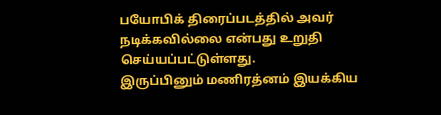பயோபிக் திரைப்படத்தில் அவர் நடிக்கவில்லை என்பது உறுதி செய்யப்பட்டுள்ளது.
இருப்பினும் மணிரத்னம் இயக்கிய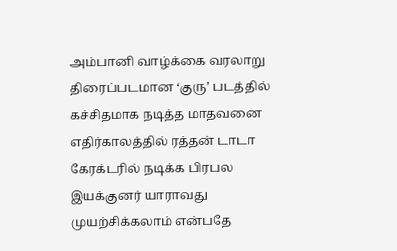அம்பானி வாழ்க்கை வரலாறு திரைப்படமான ‘குரு’ படத்தில் கச்சிதமாக நடித்த மாதவனை எதிர்காலத்தில் ரத்தன் டாடா கேரக்டரில் நடிக்க பிரபல இயக்குனர் யாராவது முயற்சிக்கலாம் என்பதே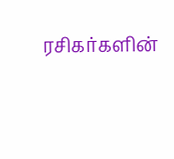ரசிகர்களின்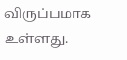விருப்பமாக உள்ளது.